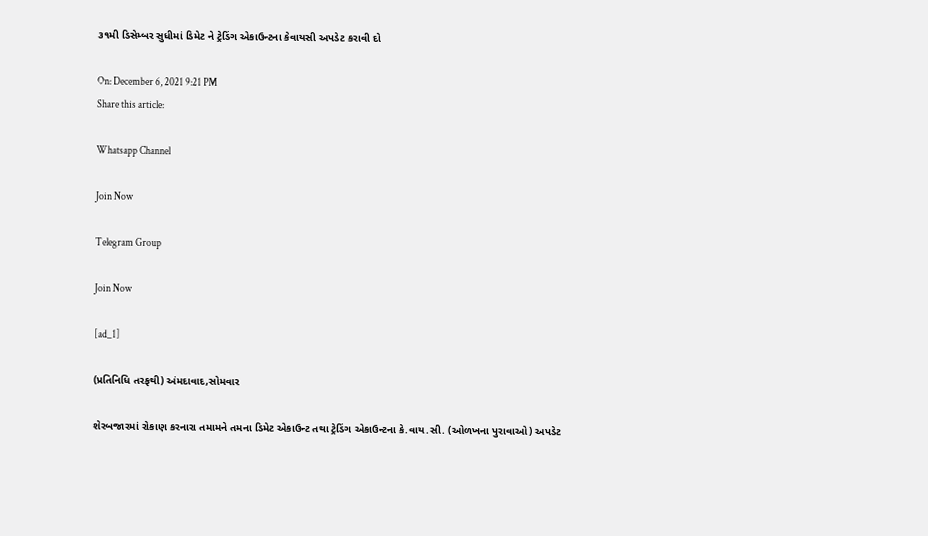૩૧મી ડિસેમ્બર સુધીમાં ડિમેટ ને ટ્રેડિંગ એકાઉન્ટના કેવાયસી અપડેટ કરાવી દો

On: December 6, 2021 9:21 PM
Share this article:

Whatsapp Channel

Join Now

Telegram Group

Join Now

[ad_1]

(પ્રતિનિધિ તરફથી) અંમદાવાદ,સોમવાર

શેરબજારમાં રોકાણ કરનારા તમામને તમના ડિમેટ એકાઉન્ટ તથા ટ્રેડિંગ એકાઉન્ટના કે.વાય.સી. (ઓળખના પુરાવાઓ) અપડેટ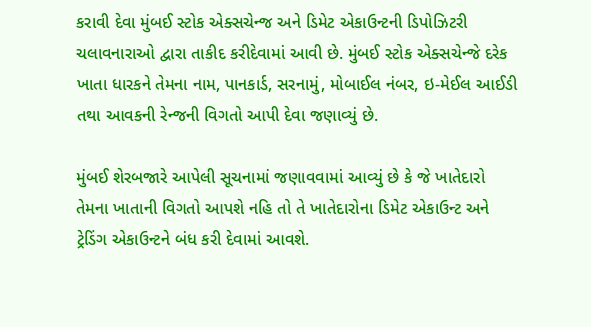કરાવી દેવા મુંબઈ સ્ટોક એક્સચેન્જ અને ડિમેટ એકાઉન્ટની ડિપોઝિટરી ચલાવનારાઓ દ્વારા તાકીદ કરીદેવામાં આવી છે. મુંબઈ સ્ટોક એક્સચેન્જે દરેક ખાતા ધારકને તેમના નામ, પાનકાર્ડ, સરનામું, મોબાઈલ નંબર, ઇ-મેઈલ આઈડી તથા આવકની રેન્જની વિગતો આપી દેવા જણાવ્યું છે.

મુંબઈ શેરબજારે આપેલી સૂચનામાં જણાવવામાં આવ્યું છે કે જે ખાતેદારો તેમના ખાતાની વિગતો આપશે નહિ તો તે ખાતેદારોના ડિમેટ એકાઉન્ટ અને ટ્રેડિંગ એકાઉન્ટને બંધ કરી દેવામાં આવશે.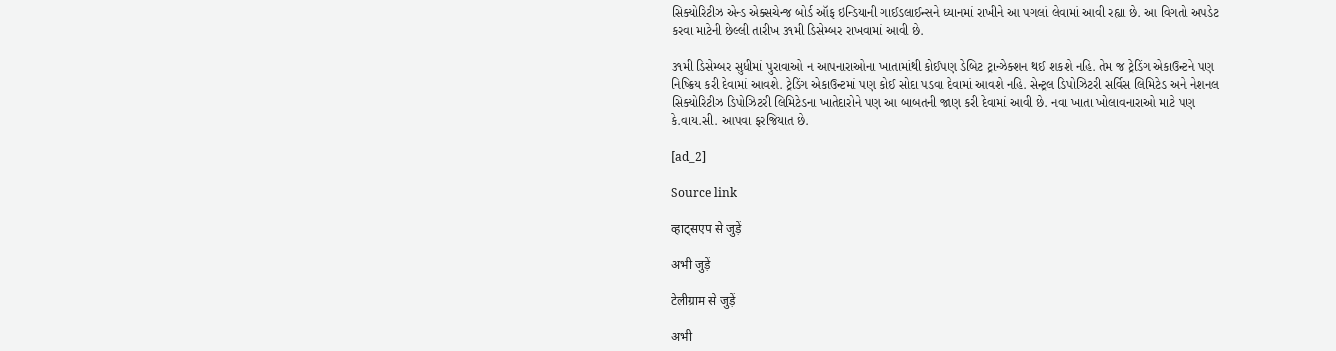સિક્યોરિટીઝ એન્ડ એક્સચેન્જ બોર્ડ ઑફ ઇન્ડિયાની ગાઈડલાઈન્સને ધ્યાનમાં રાખીને આ પગલાં લેવામાં આવી રહ્યા છે. આ વિગતો અપડેટ કરવા માટેની છેલ્લી તારીખ ૩૧મી ડિસેમ્બર રાખવામાં આવી છે.

૩૧મી ડિસેમ્બર સુધીમાં પુરાવાઓ ન આપનારાઓના ખાતામાંથી કોઈપણ ડેબિટ ટ્રાન્ઝેક્શન થઈ શકશે નહિ. તેમ જ ટ્રેડિંગ એકાઉન્ટને પણ નિષ્ક્રિય કરી દેવામાં આવશે. ટ્રેડિંગ એકાઉન્ટમાં પણ કોઈ સોદા પડવા દેવામાં આવશે નહિ. સેન્ટ્રલ ડિપોઝિટરી સર્વિસ લિમિટેડ અને નેશનલ સિક્યોરિટીઝ ડિપોઝિટરી લિમિટેડના ખાતેદારોને પણ આ બાબતની જાણ કરી દેવામાં આવી છે. નવા ખાતા ખોલાવનારાઓ માટે પણ કે.વાય.સી. આપવા ફરજિયાત છે.

[ad_2]

Source link

व्हाट्सएप से जुड़ें

अभी जुड़ें

टेलीग्राम से जुड़ें

अभी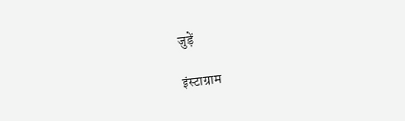जुड़ें

इंस्टाग्राम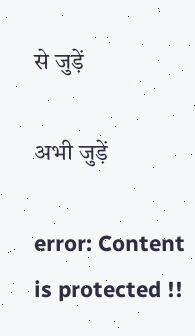से जुड़ें

अभी जुड़ें

error: Content is protected !!